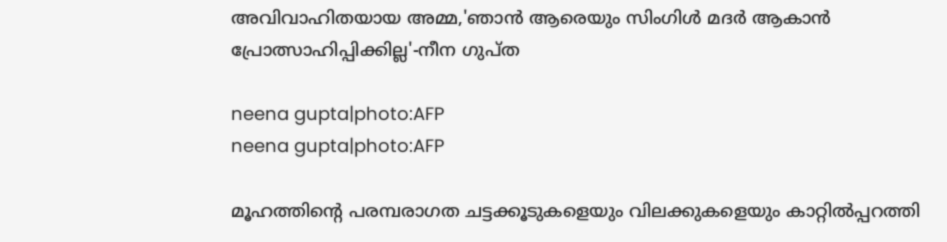അവിവാഹിതയായ അമ്മ,'ഞാൻ ആരെയും സിംഗിൾ മദർ ആകാൻ പ്രോത്സാഹിപ്പിക്കില്ല'-നീന ഗുപ്ത

neena gupta|photo:AFP
neena gupta|photo:AFP

മൂഹത്തിന്റെ പരമ്പരാഗത ചട്ടക്കൂടുകളെയും വിലക്കുകളെയും കാറ്റിൽപ്പറത്തി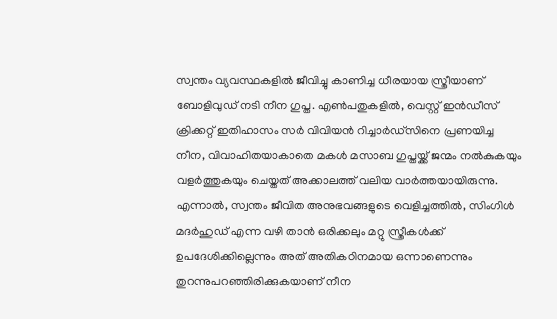സ്വന്തം വ്യവസ്ഥകളിൽ ജീവിച്ചു കാണിച്ച ധീരയായ സ്ത്രീയാണ് ബോളിവുഡ് നടി നീന ഗുപ്ത. എൺപതുകളിൽ, വെസ്റ്റ് ഇൻഡീസ് ക്രിക്കറ്റ് ഇതിഹാസം സർ വിവിയൻ റിച്ചാർഡ്‌സിനെ പ്രണയിച്ച നീന, വിവാഹിതയാകാതെ മകൾ മസാബ ഗുപ്തയ്ക്ക് ജന്മം നൽകുകയും വളർത്തുകയും ചെയ്തത് അക്കാലത്ത് വലിയ വാർത്തയായിരുന്നു. എന്നാൽ, സ്വന്തം ജീവിത അനുഭവങ്ങളുടെ വെളിച്ചത്തിൽ, സിംഗിൾ മദർഹുഡ് എന്ന വഴി താൻ ഒരിക്കലും മറ്റു സ്ത്രീകൾക്ക് ഉപദേശിക്കില്ലെന്നും അത് അതികഠിനമായ ഒന്നാണെന്നും തുറന്നുപറഞ്ഞിരിക്കുകയാണ് നീന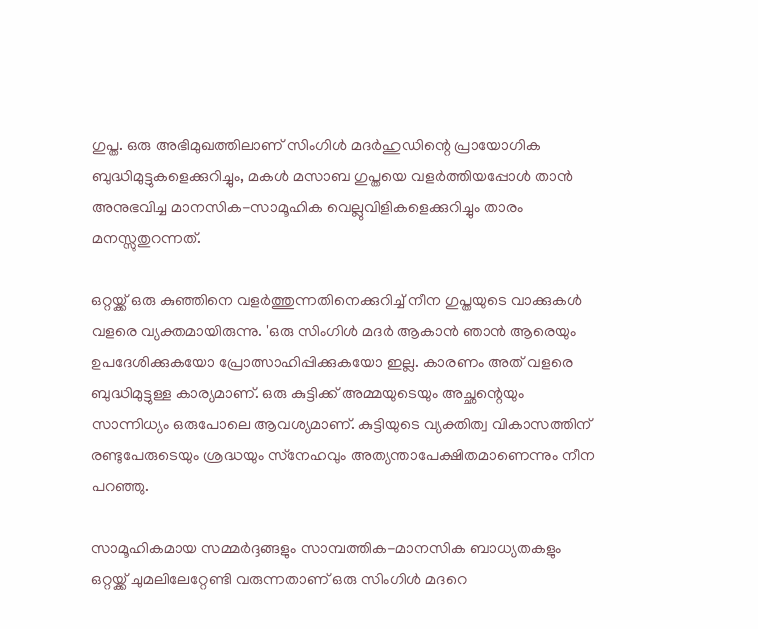ഗുപ്ത. ഒരു അഭിമുഖത്തിലാണ് സിംഗിൾ മദർഹുഡിന്റെ പ്രായോഗിക ബുദ്ധിമുട്ടുകളെക്കുറിച്ചും, മകൾ മസാബ ഗുപ്തയെ വളർത്തിയപ്പോൾ താൻ അനുഭവിച്ച മാനസിക-സാമൂഹിക വെല്ലുവിളികളെക്കുറിച്ചും താരം മനസ്സുതുറന്നത്.

ഒറ്റയ്ക്ക് ഒരു കുഞ്ഞിനെ വളർത്തുന്നതിനെക്കുറിച്ച് നീന ഗുപ്തയുടെ വാക്കുകൾ വളരെ വ്യക്തമായിരുന്നു. 'ഒരു സിംഗിൾ മദർ ആകാൻ ഞാൻ ആരെയും ഉപദേശിക്കുകയോ പ്രോത്സാഹിപ്പിക്കുകയോ ഇല്ല. കാരണം അത് വളരെ ബുദ്ധിമുട്ടുള്ള കാര്യമാണ്. ഒരു കുട്ടിക്ക് അമ്മയുടെയും അച്ഛന്റെയും സാന്നിധ്യം ഒരുപോലെ ആവശ്യമാണ്. കുട്ടിയുടെ വ്യക്തിത്വ വികാസത്തിന് രണ്ടുപേരുടെയും ശ്രദ്ധയും സ്‌നേഹവും അത്യന്താപേക്ഷിതമാണെന്നും നീന പറഞ്ഞു.

സാമൂഹികമായ സമ്മർദ്ദങ്ങളും സാമ്പത്തിക-മാനസിക ബാധ്യതകളും ഒറ്റയ്ക്ക് ചുമലിലേറ്റേണ്ടി വരുന്നതാണ് ഒരു സിംഗിൾ മദറെ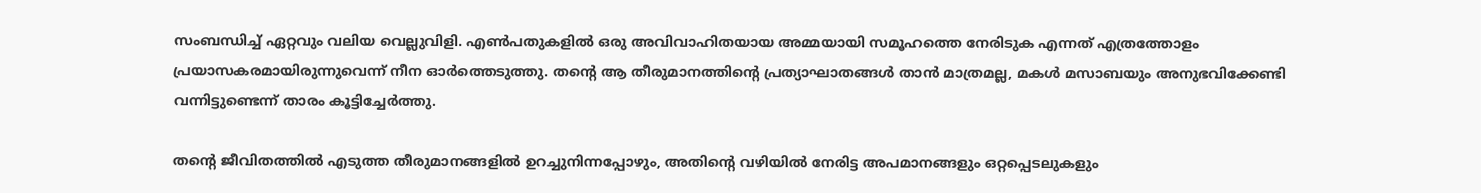സംബന്ധിച്ച് ഏറ്റവും വലിയ വെല്ലുവിളി. എൺപതുകളിൽ ഒരു അവിവാഹിതയായ അമ്മയായി സമൂഹത്തെ നേരിടുക എന്നത് എത്രത്തോളം പ്രയാസകരമായിരുന്നുവെന്ന് നീന ഓർത്തെടുത്തു. തന്റെ ആ തീരുമാനത്തിന്റെ പ്രത്യാഘാതങ്ങൾ താൻ മാത്രമല്ല, മകൾ മസാബയും അനുഭവിക്കേണ്ടി വന്നിട്ടുണ്ടെന്ന് താരം കൂട്ടിച്ചേർത്തു.

തന്റെ ജീവിതത്തിൽ എടുത്ത തീരുമാനങ്ങളിൽ ഉറച്ചുനിന്നപ്പോഴും, അതിന്റെ വഴിയിൽ നേരിട്ട അപമാനങ്ങളും ഒറ്റപ്പെടലുകളും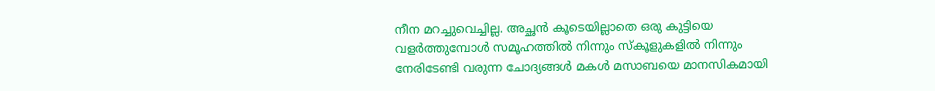നീന മറച്ചുവെച്ചില്ല. അച്ഛൻ കൂടെയില്ലാതെ ഒരു കുട്ടിയെ വളർത്തുമ്പോൾ സമൂഹത്തിൽ നിന്നും സ്‌കൂളുകളിൽ നിന്നും നേരിടേണ്ടി വരുന്ന ചോദ്യങ്ങൾ മകൾ മസാബയെ മാനസികമായി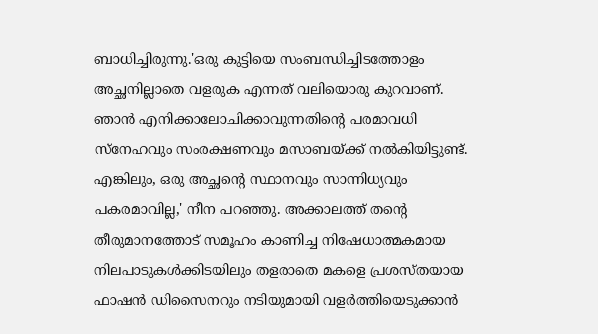ബാധിച്ചിരുന്നു.'ഒരു കുട്ടിയെ സംബന്ധിച്ചിടത്തോളം അച്ഛനില്ലാതെ വളരുക എന്നത് വലിയൊരു കുറവാണ്. ഞാൻ എനിക്കാലോചിക്കാവുന്നതിന്റെ പരമാവധി സ്‌നേഹവും സംരക്ഷണവും മസാബയ്ക്ക് നൽകിയിട്ടുണ്ട്. എങ്കിലും, ഒരു അച്ഛന്റെ സ്ഥാനവും സാന്നിധ്യവും പകരമാവില്ല,' നീന പറഞ്ഞു. അക്കാലത്ത് തന്റെ തീരുമാനത്തോട് സമൂഹം കാണിച്ച നിഷേധാത്മകമായ നിലപാടുകൾക്കിടയിലും തളരാതെ മകളെ പ്രശസ്തയായ ഫാഷൻ ഡിസൈനറും നടിയുമായി വളർത്തിയെടുക്കാൻ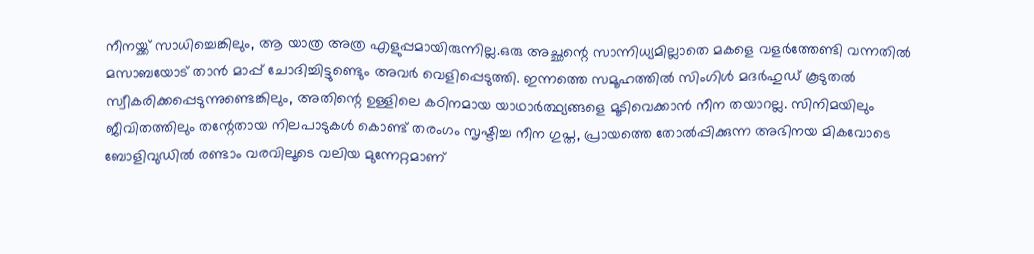നീനയ്ക്ക് സാധിച്ചെങ്കിലും, ആ യാത്ര അത്ര എളുപ്പമായിരുന്നില്ല.ഒരു അച്ഛന്റെ സാന്നിധ്യമില്ലാതെ മകളെ വളർത്തേണ്ടി വന്നതിൽ മസാബയോട് താൻ മാപ്പ് ചോദിച്ചിട്ടുണ്ടെും അവർ വെളിപ്പെടുത്തി. ഇന്നത്തെ സമൂഹത്തിൽ സിംഗിൾ മദർഹുഡ് കൂടുതൽ സ്വീകരിക്കപ്പെടുന്നുണ്ടെങ്കിലും, അതിന്റെ ഉള്ളിലെ കഠിനമായ യാഥാർത്ഥ്യങ്ങളെ മൂടിവെക്കാൻ നീന തയാറല്ല. സിനിമയിലും ജീവിതത്തിലും തന്റേതായ നിലപാടുകൾ കൊണ്ട് തരംഗം സൃഷ്ടിച്ച നീന ഗുപ്ത, പ്രായത്തെ തോൽപ്പിക്കുന്ന അഭിനയ മികവോടെ ബോളിവുഡിൽ രണ്ടാം വരവിലൂടെ വലിയ മുന്നേറ്റമാണ്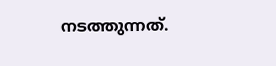നടത്തുന്നത്.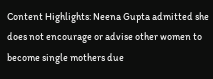Content Highlights: Neena Gupta admitted she does not encourage or advise other women to become single mothers due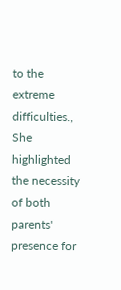to the extreme difficulties., She highlighted the necessity of both parents' presence for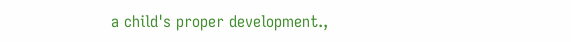a child's proper development.,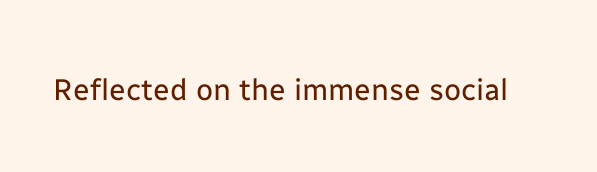Reflected on the immense social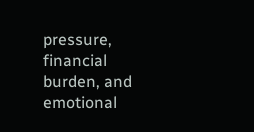pressure, financial burden, and emotional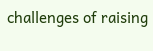challenges of raising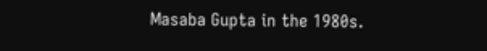Masaba Gupta in the 1980s.